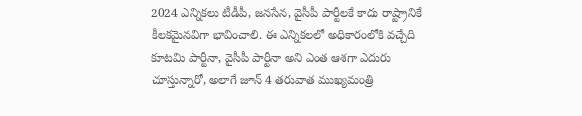2024 ఎన్నికలు టీడీపీ, జనసేన, వైసీపీ పార్టీలకే కాదు రాష్ట్రానికే కీలకమైనవిగా భావించాలి. ఈ ఎన్నికలలో అధికారంలోకి వచ్చేది కూటమి పార్టీనా, వైసీపీ పార్టీనా అని ఎంత ఆశగా ఎదురు చూస్తున్నారో, అలాగే జూన్ 4 తరువాత ముఖ్యమంత్రి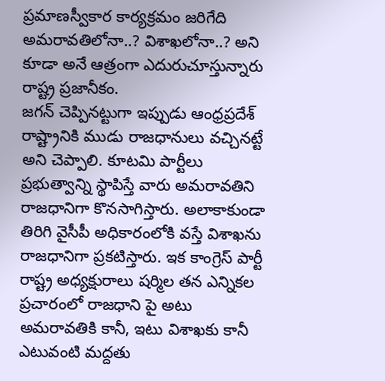ప్రమాణస్వీకార కార్యక్రమం జరిగేది అమరావతిలోనా..? విశాఖలోనా..? అని కూడా అనే ఆత్రంగా ఎదురుచూస్తున్నారు రాష్ట్ర ప్రజానీకం.
జగన్ చెప్పినట్టుగా ఇప్పుడు ఆంధ్రప్రదేశ్ రాష్ట్రానికి ముడు రాజధానులు వచ్చినట్టే అని చెప్పాలి. కూటమి పార్టీలు ప్రభుత్వాన్ని స్థాపిస్తే వారు అమరావతిని రాజధానిగా కొనసాగిస్తారు. అలాకాకుండా తిరిగి వైసీపీ అధికారంలోకి వస్తే విశాఖను రాజధానిగా ప్రకటిస్తారు. ఇక కాంగ్రెస్ పార్టీ రాష్ట్ర అధ్యక్షురాలు షర్మిల తన ఎన్నికల ప్రచారంలో రాజధాని పై అటు అమరావతికి కానీ, ఇటు విశాఖకు కానీ ఎటువంటి మద్దతు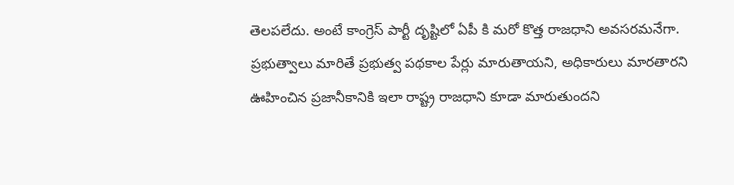తెలపలేదు. అంటే కాంగ్రెస్ పార్టీ దృష్టిలో ఏపీ కి మరో కొత్త రాజధాని అవసరమనేగా.
ప్రభుత్వాలు మారితే ప్రభుత్వ పథకాల పేర్లు మారుతాయని, అధికారులు మారతారని ఊహించిన ప్రజానీకానికి ఇలా రాష్ట్ర రాజధాని కూడా మారుతుందని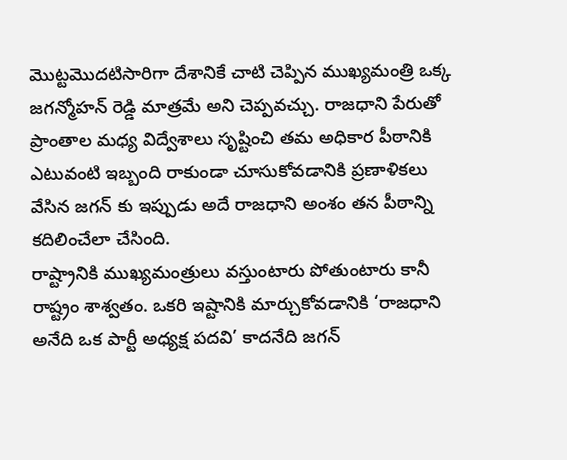మొట్టమొదటిసారిగా దేశానికే చాటి చెప్పిన ముఖ్యమంత్రి ఒక్క జగన్మోహన్ రెడ్డి మాత్రమే అని చెప్పవచ్చు. రాజధాని పేరుతో ప్రాంతాల మధ్య విద్వేశాలు సృష్టించి తమ అధికార పీఠానికి ఎటువంటి ఇబ్బంది రాకుండా చూసుకోవడానికి ప్రణాళికలు వేసిన జగన్ కు ఇప్పుడు అదే రాజధాని అంశం తన పీఠాన్ని కదిలించేలా చేసింది.
రాష్ట్రానికి ముఖ్యమంత్రులు వస్తుంటారు పోతుంటారు కానీ రాష్ట్రం శాశ్వతం. ఒకరి ఇష్టానికి మార్చుకోవడానికి ‘రాజధాని అనేది ఒక పార్టీ అధ్యక్ష పదవి’ కాదనేది జగన్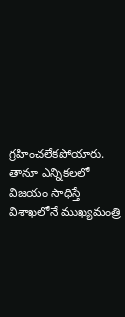గ్రహించలేకపోయారు. తానూ ఎన్నికలలో విజయం సాధిస్తే విశాఖలోనే ముఖ్యమంత్రి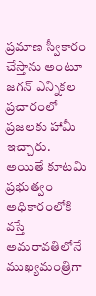ప్రమాణ స్వీకారం చేస్తాను అంటూ జగన్ ఎన్నికల ప్రచారంలో ప్రజలకు హామీ ఇచ్చారు. అయితే కూటమి ప్రభుత్వం అధికారంలోకి వస్తే అమరావతిలోనే ముఖ్యమంత్రిగా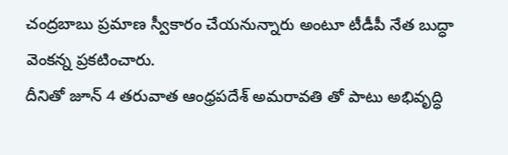చంద్రబాబు ప్రమాణ స్వీకారం చేయనున్నారు అంటూ టీడీపీ నేత బుద్ధా వెంకన్న ప్రకటించారు.
దీనితో జూన్ 4 తరువాత ఆంధ్రపదేశ్ అమరావతి తో పాటు అభివృద్ధి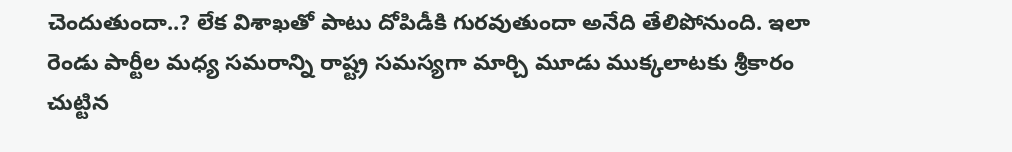చెందుతుందా..? లేక విశాఖతో పాటు దోపిడీకి గురవుతుందా అనేది తేలిపోనుంది. ఇలా రెండు పార్టీల మధ్య సమరాన్ని రాష్ట్ర సమస్యగా మార్చి మూడు ముక్కలాటకు శ్రీకారం చుట్టిన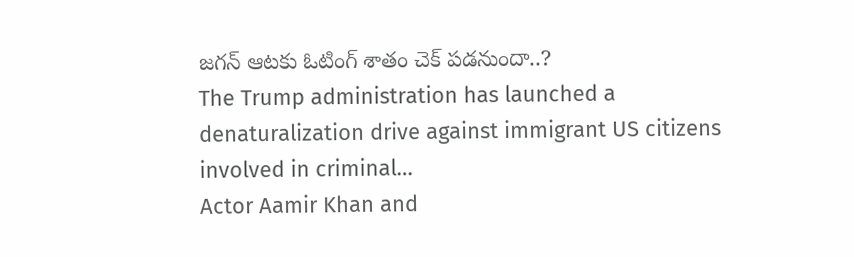జగన్ ఆటకు ఓటింగ్ శాతం చెక్ పడనుందా..?
The Trump administration has launched a denaturalization drive against immigrant US citizens involved in criminal…
Actor Aamir Khan and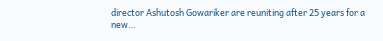director Ashutosh Gowariker are reuniting after 25 years for a new…